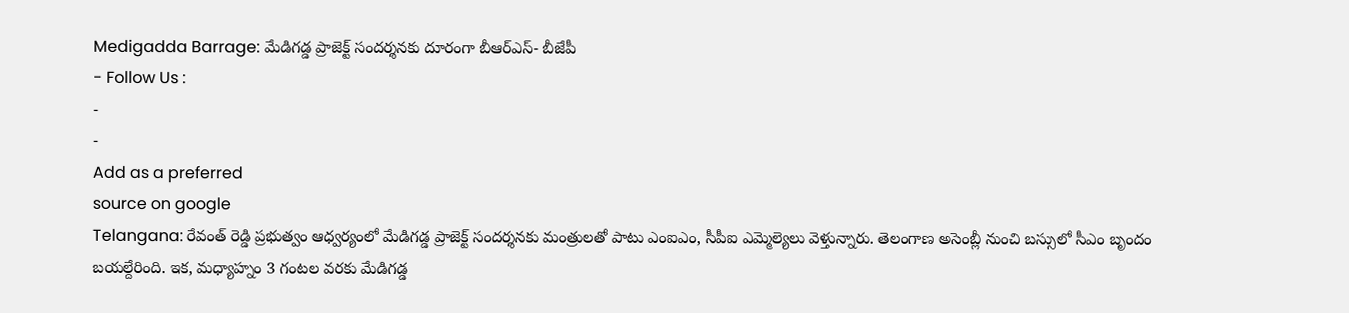Medigadda Barrage: మేడిగడ్డ ప్రాజెక్ట్ సందర్శనకు దూరంగా బీఆర్ఎస్- బీజేపీ
- Follow Us :
-
-
Add as a preferred
source on google
Telangana: రేవంత్ రెడ్డి ప్రభుత్వం ఆధ్వర్యంలో మేడిగడ్డ ప్రాజెక్ట్ సందర్శనకు మంత్రులతో పాటు ఎంఐఎం, సీపీఐ ఎమ్మెల్యెలు వెళ్తున్నారు. తెలంగాణ అసెంబ్లీ నుంచి బస్సులో సీఎం బృందం బయల్దేరింది. ఇక, మధ్యాహ్నం 3 గంటల వరకు మేడిగడ్డ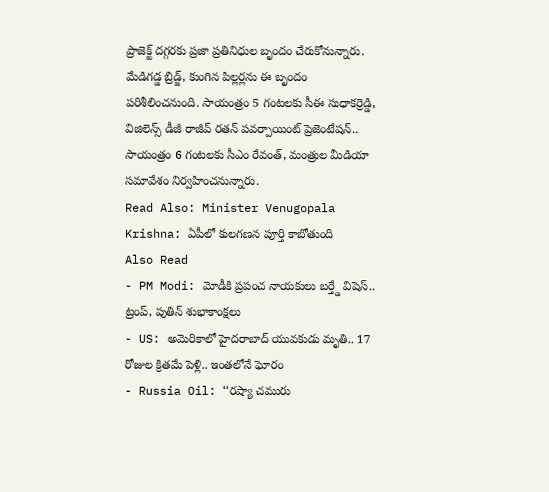ప్రాజెక్ట్ దగ్గరకు ప్రజా ప్రతినిధుల బృందం చేరుకోనున్నారు. మేడిగడ్డ బ్రిడ్జ్, కుంగిన పిల్లర్లను ఈ బృందం పరిశీలించనుంది. సాయంత్రం 5 గంటలకు సీఈ సుధాకర్రెడ్డి, విజిలెన్స్ డీజీ రాజీవ్ రతన్ పవర్పాయింట్ ప్రెజెంటేషన్.. సాయంత్రం 6 గంటలకు సీఎం రేవంత్, మంత్రుల మీడియా సమావేశం నిర్వహించనున్నారు.
Read Also: Minister Venugopala Krishna: ఏపీలో కులగణన పూర్తి కాబోతుంది
Also Read
- PM Modi: మోడీకి ప్రపంచ నాయకులు బర్త్డే విషెస్.. ట్రంప్, పుతిన్ శుభాకాంక్షలు
- US: అమెరికాలో హైదరాబాద్ యువకుడు మృతి.. 17 రోజుల క్రితమే పెళ్లి.. ఇంతలోనే ఘోరం
- Russia Oil: ‘‘రష్యా చమురు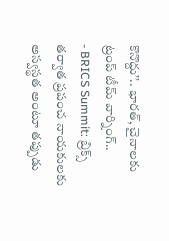కొనొద్దు’’.. భారత్, చైనాలకు ట్రంప్ టీమ్ వార్నింగ్..
- BRICS Summit: బ్రిక్స్ తర్వాత ప్రపంచ నాయకులకు అస్వస్థత అంటూ తప్పుడు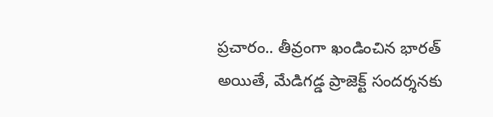ప్రచారం.. తీవ్రంగా ఖండించిన భారత్
అయితే, మేడిగడ్డ ప్రాజెక్ట్ సందర్శనకు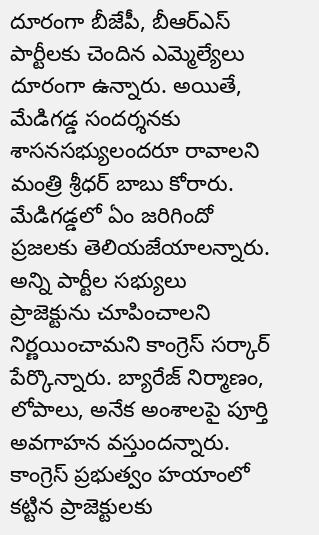దూరంగా బీజేపీ, బీఆర్ఎస్ పార్టీలకు చెందిన ఎమ్మెల్యేలు దూరంగా ఉన్నారు. అయితే, మేడిగడ్డ సందర్శనకు శాసనసభ్యులందరూ రావాలని మంత్రి శ్రీధర్ బాబు కోరారు. మేడిగడ్డలో ఏం జరిగిందో ప్రజలకు తెలియజేయాలన్నారు. అన్ని పార్టీల సభ్యులు ప్రాజెక్టును చూపించాలని నిర్ణయించామని కాంగ్రెస్ సర్కార్ పేర్కొన్నారు. బ్యారేజ్ నిర్మాణం, లోపాలు, అనేక అంశాలపై పూర్తి అవగాహన వస్తుందన్నారు. కాంగ్రెస్ ప్రభుత్వం హయాంలో కట్టిన ప్రాజెక్టులకు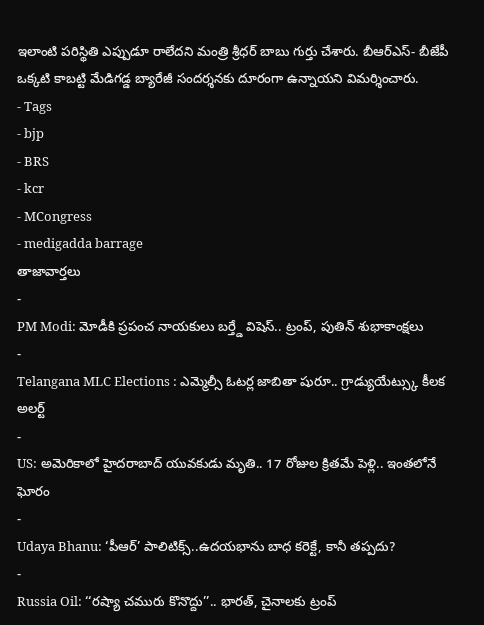ఇలాంటి పరిస్థితి ఎప్పుడూ రాలేదని మంత్రి శ్రీధర్ బాబు గుర్తు చేశారు. బీఆర్ఎస్- బీజేపీ ఒక్కటి కాబట్టి మేడిగడ్డ బ్యారేజీ సందర్శనకు దూరంగా ఉన్నాయని విమర్శించారు.
- Tags
- bjp
- BRS
- kcr
- MCongress
- medigadda barrage
తాజావార్తలు
-
PM Modi: మోడీకి ప్రపంచ నాయకులు బర్త్డే విషెస్.. ట్రంప్, పుతిన్ శుభాకాంక్షలు
-
Telangana MLC Elections : ఎమ్మెల్సీ ఓటర్ల జాబితా షురూ.. గ్రాడ్యుయేట్స్కు కీలక అలర్ట్
-
US: అమెరికాలో హైదరాబాద్ యువకుడు మృతి.. 17 రోజుల క్రితమే పెళ్లి.. ఇంతలోనే ఘోరం
-
Udaya Bhanu: ‘పీఆర్’ పాలిటిక్స్..ఉదయభాను బాధ కరెక్టే, కానీ తప్పదు?
-
Russia Oil: ‘‘రష్యా చమురు కొనొద్దు’’.. భారత్, చైనాలకు ట్రంప్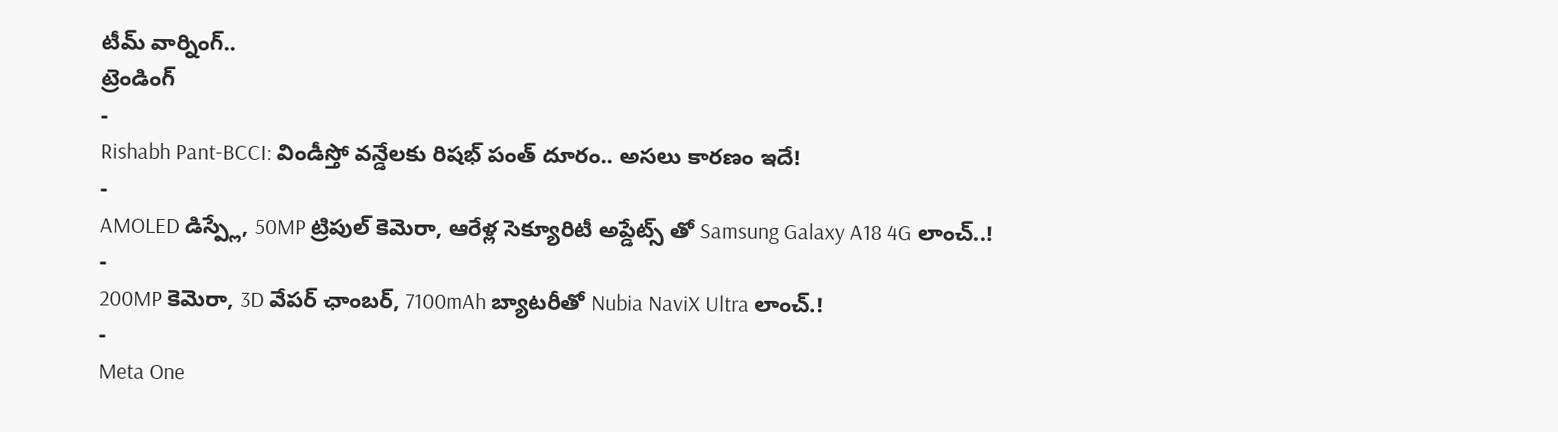టీమ్ వార్నింగ్..
ట్రెండింగ్
-
Rishabh Pant-BCCI: విండీస్తో వన్డేలకు రిషభ్ పంత్ దూరం.. అసలు కారణం ఇదే!
-
AMOLED డిస్ప్లే, 50MP ట్రిపుల్ కెమెరా, ఆరేళ్ల సెక్యూరిటీ అప్డేట్స్ తో Samsung Galaxy A18 4G లాంచ్..!
-
200MP కెమెరా, 3D వేపర్ ఛాంబర్, 7100mAh బ్యాటరీతో Nubia NaviX Ultra లాంచ్.!
-
Meta One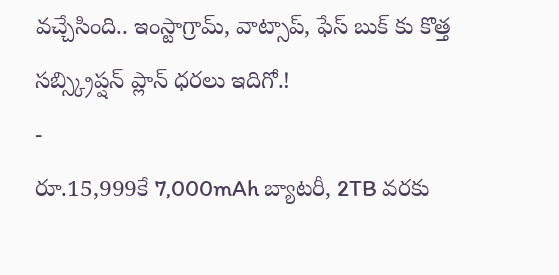వచ్చేసింది.. ఇంస్టాగ్రామ్, వాట్సాప్, ఫేస్ బుక్ కు కొత్త సబ్స్క్రిప్షన్ ప్లాన్ ధరలు ఇదిగో.!
-
రూ.15,999కే 7,000mAh బ్యాటరీ, 2TB వరకు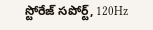స్టోరేజ్ సపోర్ట్, 120Hz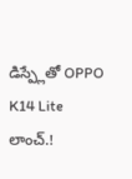డిస్ప్లేతో OPPO K14 Lite లాంచ్.!